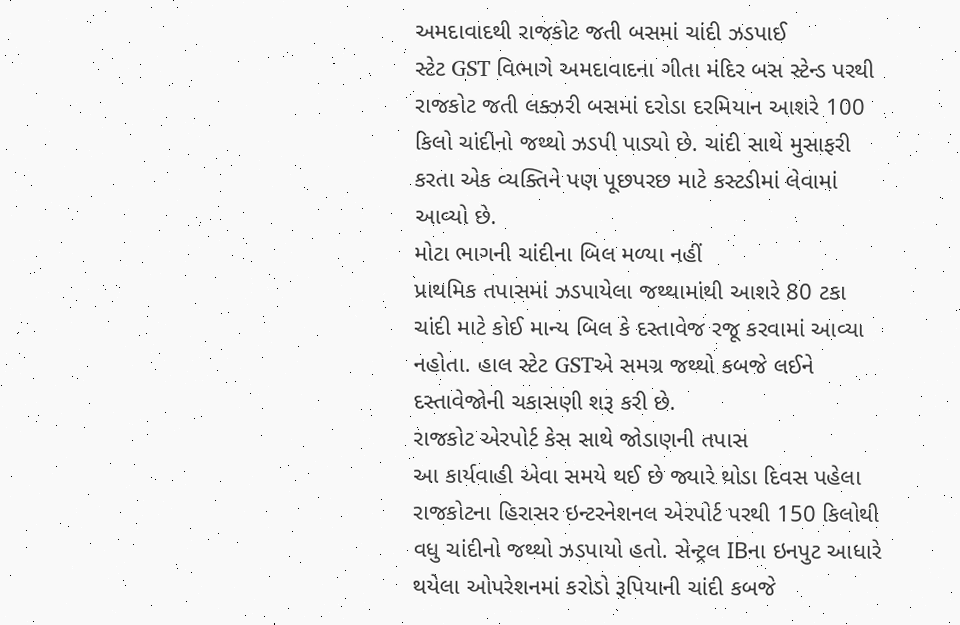અમદાવાદથી રાજકોટ જતી બસમાં ચાંદી ઝડપાઈ
સ્ટેટ GST વિભાગે અમદાવાદના ગીતા મંદિર બસ સ્ટેન્ડ પરથી રાજકોટ જતી લક્ઝરી બસમાં દરોડા દરમિયાન આશરે 100 કિલો ચાંદીનો જથ્થો ઝડપી પાડ્યો છે. ચાંદી સાથે મુસાફરી કરતા એક વ્યક્તિને પણ પૂછપરછ માટે કસ્ટડીમાં લેવામાં આવ્યો છે.
મોટા ભાગની ચાંદીના બિલ મળ્યા નહીં
પ્રાથમિક તપાસમાં ઝડપાયેલા જથ્થામાંથી આશરે 80 ટકા ચાંદી માટે કોઈ માન્ય બિલ કે દસ્તાવેજ રજૂ કરવામાં આવ્યા નહોતા. હાલ સ્ટેટ GSTએ સમગ્ર જથ્થો કબજે લઈને દસ્તાવેજોની ચકાસણી શરૂ કરી છે.
રાજકોટ એરપોર્ટ કેસ સાથે જોડાણની તપાસ
આ કાર્યવાહી એવા સમયે થઈ છે જ્યારે થોડા દિવસ પહેલા રાજકોટના હિરાસર ઇન્ટરનેશનલ એરપોર્ટ પરથી 150 કિલોથી વધુ ચાંદીનો જથ્થો ઝડપાયો હતો. સેન્ટ્રલ IBના ઇનપુટ આધારે થયેલા ઓપરેશનમાં કરોડો રૂપિયાની ચાંદી કબજે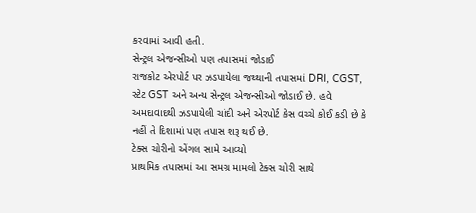કરવામાં આવી હતી.
સેન્ટ્રલ એજન્સીઓ પણ તપાસમાં જોડાઈ
રાજકોટ એરપોર્ટ પર ઝડપાયેલા જથ્થાની તપાસમાં DRI, CGST, સ્ટેટ GST અને અન્ય સેન્ટ્રલ એજન્સીઓ જોડાઈ છે. હવે અમદાવાદથી ઝડપાયેલી ચાંદી અને એરપોર્ટ કેસ વચ્ચે કોઈ કડી છે કે નહીં તે દિશામાં પણ તપાસ શરૂ થઈ છે.
ટેક્સ ચોરીનો એંગલ સામે આવ્યો
પ્રાથમિક તપાસમાં આ સમગ્ર મામલો ટેક્સ ચોરી સાથે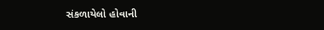સંકળાયેલો હોવાની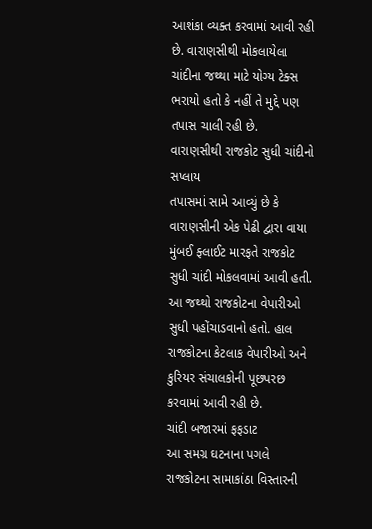આશંકા વ્યક્ત કરવામાં આવી રહી છે. વારાણસીથી મોકલાયેલા ચાંદીના જથ્થા માટે યોગ્ય ટેક્સ ભરાયો હતો કે નહીં તે મુદ્દે પણ તપાસ ચાલી રહી છે.
વારાણસીથી રાજકોટ સુધી ચાંદીનો સપ્લાય
તપાસમાં સામે આવ્યું છે કે વારાણસીની એક પેઢી દ્વારા વાયા મુંબઈ ફ્લાઈટ મારફતે રાજકોટ સુધી ચાંદી મોકલવામાં આવી હતી. આ જથ્થો રાજકોટના વેપારીઓ સુધી પહોંચાડવાનો હતો. હાલ રાજકોટના કેટલાક વેપારીઓ અને કુરિયર સંચાલકોની પૂછપરછ કરવામાં આવી રહી છે.
ચાંદી બજારમાં ફફડાટ
આ સમગ્ર ઘટનાના પગલે રાજકોટના સામાકાંઠા વિસ્તારની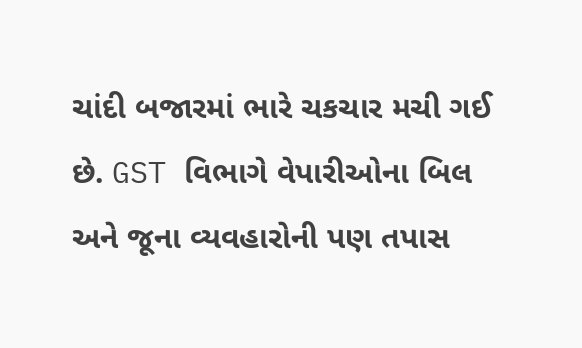ચાંદી બજારમાં ભારે ચકચાર મચી ગઈ છે. GST વિભાગે વેપારીઓના બિલ અને જૂના વ્યવહારોની પણ તપાસ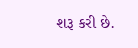શરૂ કરી છે.